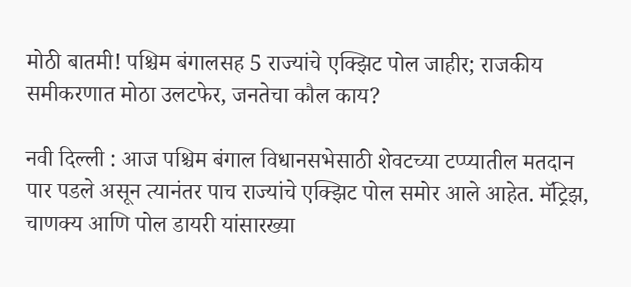मोठी बातमी! पश्चिम बंगालसह 5 राज्यांचे एक्झिट पोल जाहीर; राजकीय समीकरणात मोठा उलटफेर, जनतेचा कौल काय?

नवी दिल्ली : आज पश्चिम बंगाल विधानसभेसाठी शेवटच्या टप्प्यातील मतदान पार पडले असून त्यानंतर पाच राज्यांचे एक्झिट पोल समोर आले आहेत. मॅट्रिझ, चाणक्य आणि पोल डायरी यांसारख्या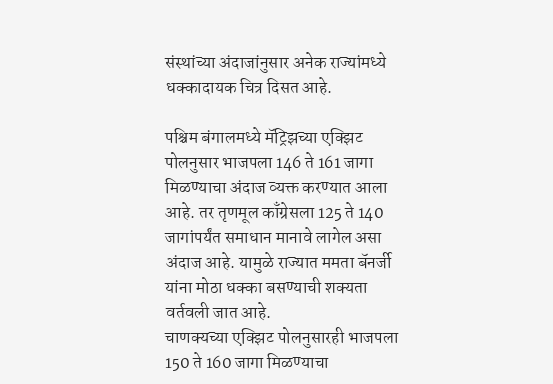संस्थांच्या अंदाजांनुसार अनेक राज्यांमध्ये धक्कादायक चित्र दिसत आहे.

पश्चिम बंगालमध्ये मॅट्रिझच्या एक्झिट पोलनुसार भाजपला 146 ते 161 जागा मिळण्याचा अंदाज व्यक्त करण्यात आला आहे. तर तृणमूल काँग्रेसला 125 ते 140 जागांपर्यंत समाधान मानावे लागेल असा अंदाज आहे. यामुळे राज्यात ममता बॅनर्जी यांना मोठा धक्का बसण्याची शक्यता वर्तवली जात आहे.
चाणक्यच्या एक्झिट पोलनुसारही भाजपला 150 ते 160 जागा मिळण्याचा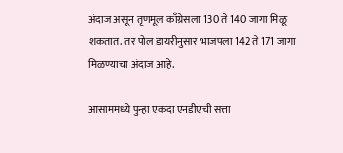अंदाज असून तृणमूल काँग्रेसला 130 ते 140 जागा मिळू शकतात. तर पोल डायरीनुसार भाजपला 142 ते 171 जागा मिळण्याचा अंदाज आहे.

आसाममध्ये पुन्हा एकदा एनडीएची सत्ता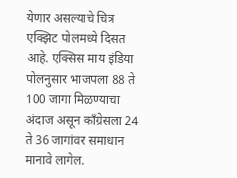येणार असल्याचे चित्र एक्झिट पोलमध्ये दिसत आहे. एक्सिस माय इंडिया पोलनुसार भाजपला 88 ते 100 जागा मिळण्याचा अंदाज असून काँग्रेसला 24 ते 36 जागांवर समाधान मानावे लागेल.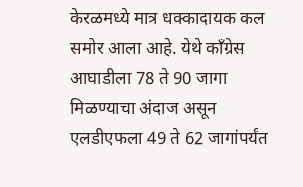केरळमध्ये मात्र धक्कादायक कल समोर आला आहे. येथे काँग्रेस आघाडीला 78 ते 90 जागा मिळण्याचा अंदाज असून एलडीएफला 49 ते 62 जागांपर्यंत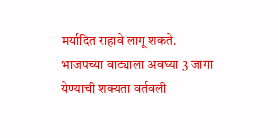मर्यादित राहावे लागू शकते. भाजपच्या वाट्याला अवघ्या 3 जागा येण्याची शक्यता वर्तवली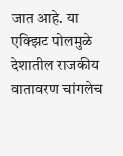जात आहे. या एक्झिट पोलमुळे देशातील राजकीय वातावरण चांगलेच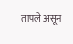तापले असून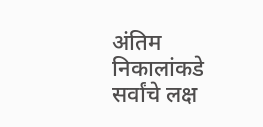अंतिम निकालांकडे सर्वांचे लक्ष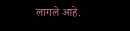लागले आहे.